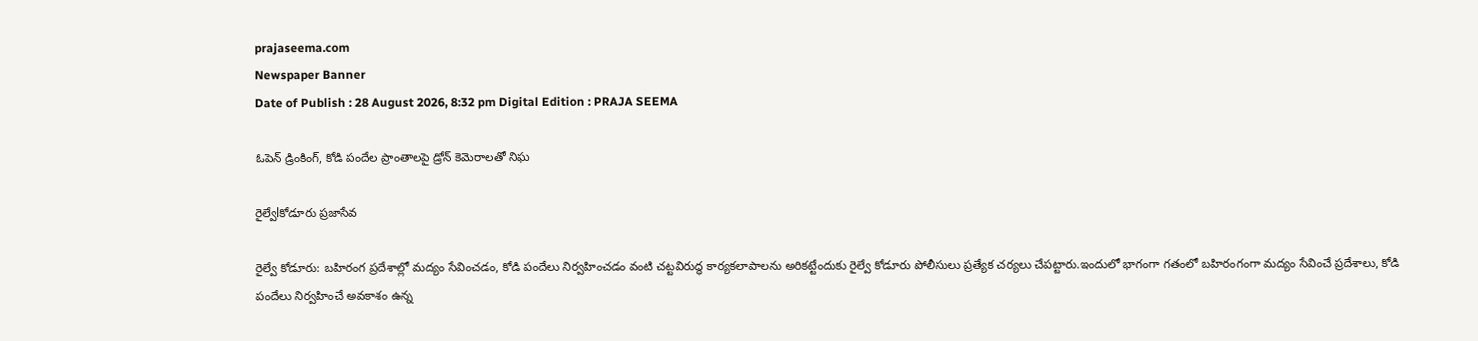prajaseema.com
Newspaper Banner
Date of Publish : 28 August 2026, 8:32 pm Digital Edition : PRAJA SEEMA

ఓపెన్ డ్రింకింగ్, కోడి పందేల ప్రాంతాలపై డ్రోన్ కెమెరాలతో నిఘ

రైల్వేlకోడూరు ప్రజాసేవ

రైల్వే కోడూరు: బహిరంగ ప్రదేశాల్లో మద్యం సేవించడం, కోడి పందేలు నిర్వహించడం వంటి చట్టవిరుద్ధ కార్యకలాపాలను అరికట్టేందుకు రైల్వే కోడూరు పోలీసులు ప్రత్యేక చర్యలు చేపట్టారు.ఇందులో భాగంగా గతంలో బహిరంగంగా మద్యం సేవించే ప్రదేశాలు, కోడి పందేలు నిర్వహించే అవకాశం ఉన్న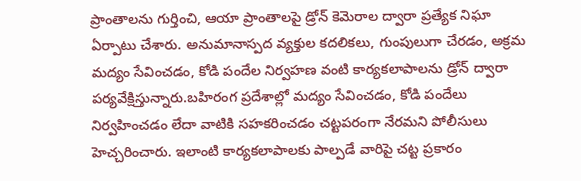ప్రాంతాలను గుర్తించి, ఆయా ప్రాంతాలపై డ్రోన్ కెమెరాల ద్వారా ప్రత్యేక నిఘా ఏర్పాటు చేశారు. అనుమానాస్పద వ్యక్తుల కదలికలు, గుంపులుగా చేరడం, అక్రమ మద్యం సేవించడం, కోడి పందేల నిర్వహణ వంటి కార్యకలాపాలను డ్రోన్ ద్వారా పర్యవేక్షిస్తున్నారు.బహిరంగ ప్రదేశాల్లో మద్యం సేవించడం, కోడి పందేలు నిర్వహించడం లేదా వాటికి సహకరించడం చట్టపరంగా నేరమని పోలీసులు హెచ్చరించారు. ఇలాంటి కార్యకలాపాలకు పాల్పడే వారిపై చట్ట ప్రకారం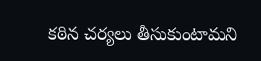కఠిన చర్యలు తీసుకుంటామని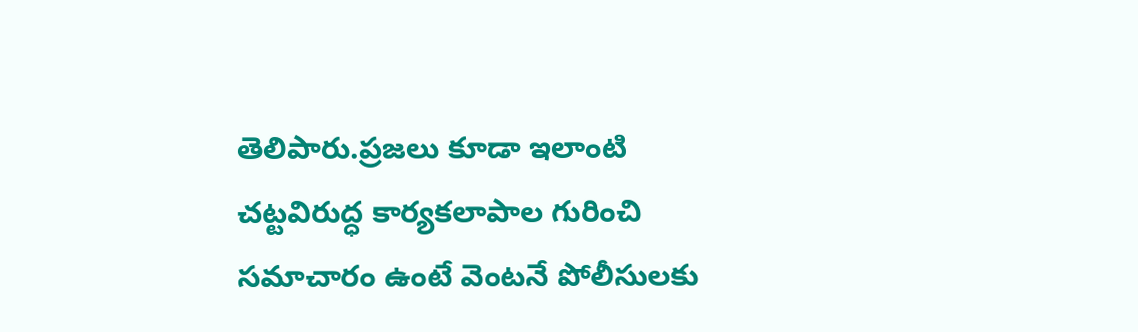తెలిపారు.ప్రజలు కూడా ఇలాంటి చట్టవిరుద్ధ కార్యకలాపాల గురించి సమాచారం ఉంటే వెంటనే పోలీసులకు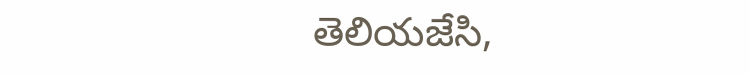తెలియజేసి,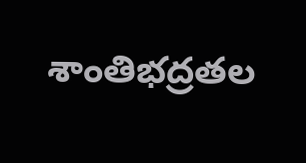శాంతిభద్రతల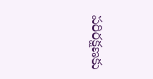పరిరక్షణకు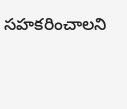సహకరించాలని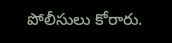పోలీసులు కోరారు.